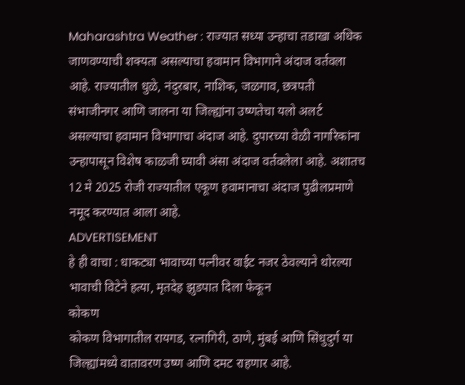Maharashtra Weather : राज्यात सध्या उन्हाचा तडाखा अधिक जाणवण्याची शक्यता असल्याचा हवामान विभागाने अंदाज वर्तवला आहे. राज्यातील धुळे, नंदुरबार, नाशिक, जळगाव, छत्रपती संभाजीनगर आणि जालना या जिल्ह्यांना उष्णतेचा यलो अलर्ट असल्याचा हवामान विभागाचा अंदाज आहे. दुपारच्या वेळी नागरिकांना उन्हापासून विशेष काळजी घ्यावी अंसा अंदाज वर्तवलेला आहे. अशातच 12 मे 2025 रोजी राज्यातील एकूण हवामानाचा अंदाज पुढीलप्रमाणे नमूद करण्यात आला आहे.
ADVERTISEMENT
हे ही वाचा : धाकट्या भावाच्या पत्नीवर वाईट नजर ठेवल्याने थोरल्या भावाची विटेने हत्या, मृतदेह झुडपात दिला फेकून
कोकण
कोकण विभागातील रायगड, रत्नागिरी, ठाणे, मुंबई आणि सिंधुदुर्ग या जिल्ह्यांमध्ये वातावरण उष्ण आणि दमट राहणार आहे.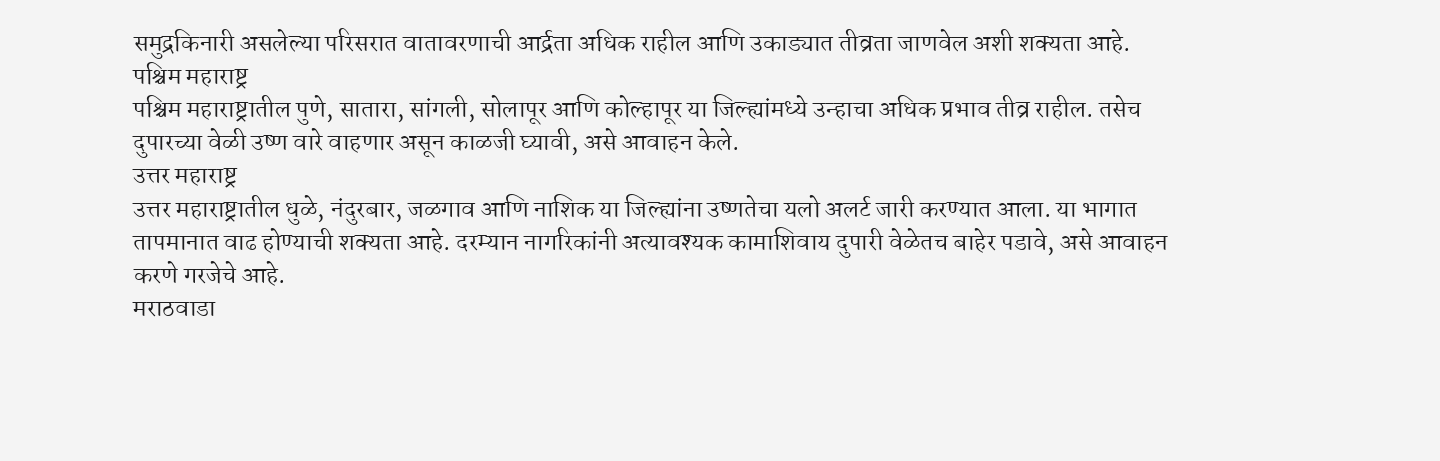समुद्रकिनारी असलेल्या परिसरात वातावरणाची आर्द्रता अधिक राहील आणि उकाड्यात तीव्रता जाणवेल अशी शक्यता आहे.
पश्चिम महाराष्ट्र
पश्चिम महाराष्ट्रातील पुणे, सातारा, सांगली, सोलापूर आणि कोल्हापूर या जिल्ह्यांमध्ये उन्हाचा अधिक प्रभाव तीव्र राहील. तसेच दुपारच्या वेळी उष्ण वारे वाहणार असून काळजी घ्यावी, असे आवाहन केले.
उत्तर महाराष्ट्र
उत्तर महाराष्ट्रातील धुळे, नंदुरबार, जळगाव आणि नाशिक या जिल्ह्यांना उष्णतेचा यलो अलर्ट जारी करण्यात आला. या भागात तापमानात वाढ होण्याची शक्यता आहे. दरम्यान नागरिकांनी अत्यावश्यक कामाशिवाय दुपारी वेळेतच बाहेर पडावे, असे आवाहन करणे गरजेचे आहे.
मराठवाडा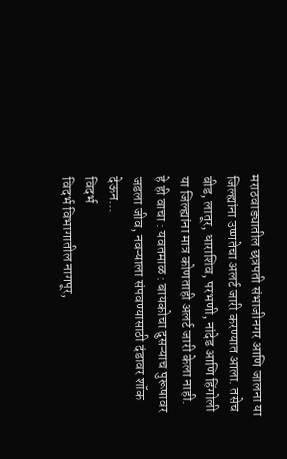मराठवाड्यातील छत्रपती संभाजीनगर आणि जालना या जिल्ह्यांना उष्णतेचा अलर्ट जारी करण्यात आला. तसेच बीड, लातूर, धाराशिव, परभणी, नांदेड आणि हिंगोली या जिल्ह्यांना मात्र कोणताही अलर्ट जारी केला नाही.
हे ही वाचा : यवतमाळ : बायकोचा दुसऱ्याच पुरूषावर जडला जीव, नवऱ्याला संपवण्यासाठी दंडावर शॉक देऊन...
विदर्भ
विदर्भ विभागातील नागपूर,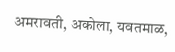अमरावती, अकोला, यवतमाळ,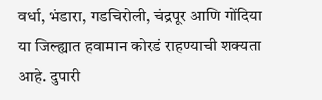वर्धा, भंडारा, गडचिरोली, चंद्रपूर आणि गोंदिया या जिल्ह्यात हवामान कोरडं राहण्याची शक्यता आहे. दुपारी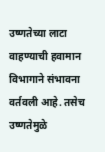उष्णतेच्या लाटा वाहण्याची हवामान विभागाने संभावना वर्तवली आहे. तसेच उष्णतेमुळे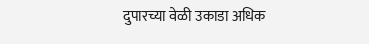दुपारच्या वेळी उकाडा अधिक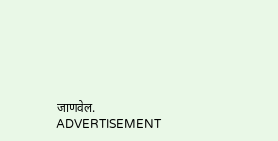जाणवेल.
ADVERTISEMENT